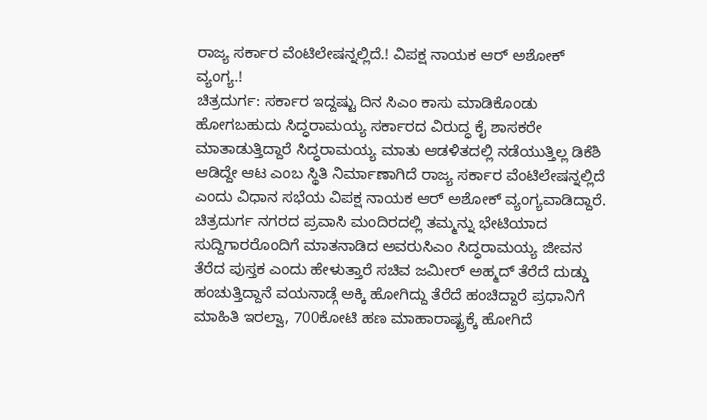ರಾಜ್ಯ ಸರ್ಕಾರ ವೆಂಟಿಲೇಷನ್ನಲ್ಲಿದೆ.! ವಿಪಕ್ಷ ನಾಯಕ ಆರ್ ಅಶೋಕ್ ವ್ಯಂಗ್ಯ.!
ಚಿತ್ರದುರ್ಗ: ಸರ್ಕಾರ ಇದ್ದಷ್ಟು ದಿನ ಸಿಎಂ ಕಾಸು ಮಾಡಿಕೊಂಡು ಹೋಗಬಹುದು ಸಿದ್ಧರಾಮಯ್ಯ ಸರ್ಕಾರದ ವಿರುದ್ಧ ಕೈ ಶಾಸಕರೇ ಮಾತಾಡುತ್ತಿದ್ದಾರೆ ಸಿದ್ಧರಾಮಯ್ಯ ಮಾತು ಆಡಳಿತದಲ್ಲಿ ನಡೆಯುತ್ತಿಲ್ಲ ಡಿಕೆಶಿ ಆಡಿದ್ದೇ ಆಟ ಎಂಬ ಸ್ಥಿತಿ ನಿರ್ಮಾಣಾಗಿದೆ ರಾಜ್ಯ ಸರ್ಕಾರ ವೆಂಟಿಲೇಷನ್ನಲ್ಲಿದೆ ಎಂದು ವಿಧಾನ ಸಭೆಯ ವಿಪಕ್ಷ ನಾಯಕ ಆರ್ ಅಶೋಕ್ ವ್ಯಂಗ್ಯವಾಡಿದ್ದಾರೆ.
ಚಿತ್ರದುರ್ಗ ನಗರದ ಪ್ರವಾಸಿ ಮಂದಿರದಲ್ಲಿ ತಮ್ಮನ್ನು ಭೇಟಿಯಾದ ಸುದ್ದಿಗಾರರೊಂದಿಗೆ ಮಾತನಾಡಿದ ಅವರುಸಿಎಂ ಸಿದ್ಧರಾಮಯ್ಯ ಜೀವನ ತೆರೆದ ಪುಸ್ತಕ ಎಂದು ಹೇಳುತ್ತಾರೆ ಸಚಿವ ಜಮೀರ್ ಅಹ್ಮದ್ ತೆರೆದೆ ದುಡ್ಡು ಹಂಚುತ್ತಿದ್ದಾನೆ ವಯನಾಡ್ಗೆ ಅಕ್ಕಿ ಹೋಗಿದ್ದು ತೆರೆದೆ ಹಂಚಿದ್ದಾರೆ ಪ್ರಧಾನಿಗೆ ಮಾಹಿತಿ ಇರಲ್ವಾ, 700ಕೋಟಿ ಹಣ ಮಾಹಾರಾಷ್ಟ್ರಕ್ಕೆ ಹೋಗಿದೆ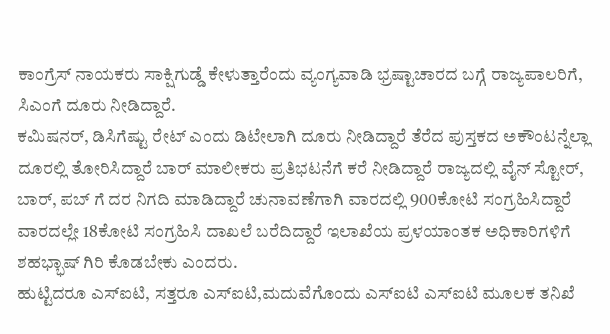ಕಾಂಗ್ರೆಸ್ ನಾಯಕರು ಸಾಕ್ಷಿಗುಡ್ಡೆ ಕೇಳುತ್ತಾರೆಂದು ವ್ಯಂಗ್ಯವಾಡಿ ಭ್ರಷ್ಟಾಚಾರದ ಬಗ್ಗೆ ರಾಜ್ಯಪಾಲರಿಗೆ, ಸಿಎಂಗೆ ದೂರು ನೀಡಿದ್ದಾರೆ.
ಕಮಿಷನರ್, ಡಿಸಿಗೆಷ್ಟು ರೇಟ್ ಎಂದು ಡಿಟೇಲಾಗಿ ದೂರು ನೀಡಿದ್ದಾರೆ ತೆರೆದ ಪುಸ್ತಕದ ಅಕೌಂಟನ್ನೆಲ್ಲಾ ದೂರಲ್ಲಿ ತೋರಿಸಿದ್ದಾರೆ ಬಾರ್ ಮಾಲೀಕರು ಪ್ರತಿಭಟನೆಗೆ ಕರೆ ನೀಡಿದ್ದಾರೆ ರಾಜ್ಯದಲ್ಲಿ ವೈನ್ ಸ್ಟೋರ್, ಬಾರ್, ಪಬ್ ಗೆ ದರ ನಿಗದಿ ಮಾಡಿದ್ದಾರೆ ಚುನಾವಣೆಗಾಗಿ ವಾರದಲ್ಲಿ 900ಕೋಟಿ ಸಂಗ್ರಹಿಸಿದ್ದಾರೆ ವಾರದಲ್ಲೇ 18ಕೋಟಿ ಸಂಗ್ರಹಿಸಿ ದಾಖಲೆ ಬರೆದಿದ್ದಾರೆ ಇಲಾಖೆಯ ಪ್ರಳಯಾಂತಕ ಅಧಿಕಾರಿಗಳಿಗೆ ಶಹಭ್ಭಾಷ್ ಗಿರಿ ಕೊಡಬೇಕು ಎಂದರು.
ಹುಟ್ಟಿದರೂ ಎಸ್ಐಟಿ, ಸತ್ತರೂ ಎಸ್ಐಟಿ,ಮದುವೆಗೊಂದು ಎಸ್ಐಟಿ ಎಸ್ಐಟಿ ಮೂಲಕ ತನಿಖೆ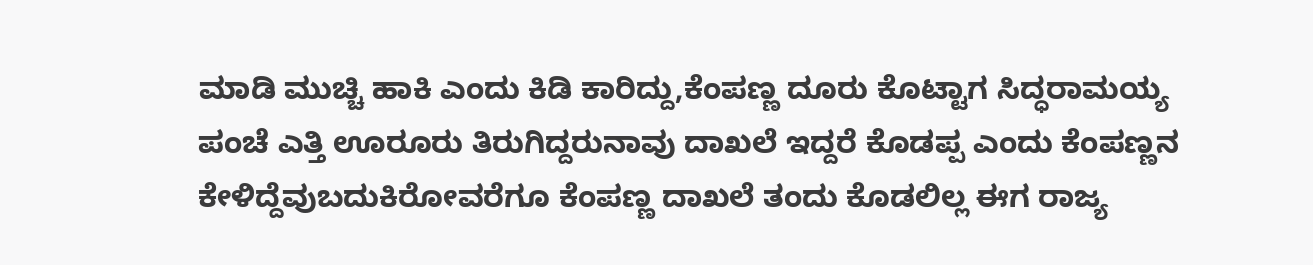ಮಾಡಿ ಮುಚ್ಚಿ ಹಾಕಿ ಎಂದು ಕಿಡಿ ಕಾರಿದ್ದು,ಕೆಂಪಣ್ಣ ದೂರು ಕೊಟ್ಟಾಗ ಸಿದ್ಧರಾಮಯ್ಯ ಪಂಚೆ ಎತ್ತಿ ಊರೂರು ತಿರುಗಿದ್ದರುನಾವು ದಾಖಲೆ ಇದ್ದರೆ ಕೊಡಪ್ಪ ಎಂದು ಕೆಂಪಣ್ಣನ ಕೇಳಿದ್ದೆವುಬದುಕಿರೋವರೆಗೂ ಕೆಂಪಣ್ಣ ದಾಖಲೆ ತಂದು ಕೊಡಲಿಲ್ಲ ಈಗ ರಾಜ್ಯ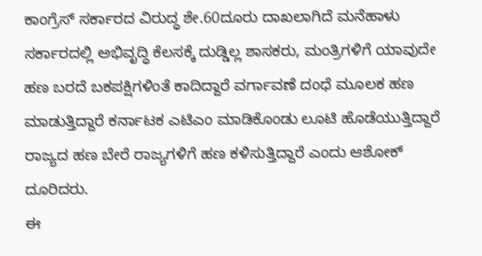ಕಾಂಗ್ರೆಸ್ ಸರ್ಕಾರದ ವಿರುದ್ಧ ಶೇ.60ದೂರು ದಾಖಲಾಗಿದೆ ಮನೆಹಾಳು ಸರ್ಕಾರದಲ್ಲಿ ಅಭಿವೃದ್ಧಿ ಕೆಲಸಕ್ಕೆ ದುಡ್ಡಿಲ್ಲ ಶಾಸಕರು, ಮಂತ್ರಿಗಳಿಗೆ ಯಾವುದೇ ಹಣ ಬರದೆ ಬಕಪಕ್ಷಿಗಳಿಂತೆ ಕಾದಿದ್ದಾರೆ ವರ್ಗಾವಣೆ ದಂಧೆ ಮೂಲಕ ಹಣ ಮಾಡುತ್ತಿದ್ದಾರೆ ಕರ್ನಾಟಕ ಎಟಿಎಂ ಮಾಡಿಕೊಂಡು ಲೂಟಿ ಹೊಡೆಯುತ್ತಿದ್ದಾರೆ ರಾಜ್ಯದ ಹಣ ಬೇರೆ ರಾಜ್ಯಗಳಿಗೆ ಹಣ ಕಳಿಸುತ್ತಿದ್ದಾರೆ ಎಂದು ಆಶೋಕ್ ದೂರಿದರು.
ಈ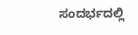ಸಂದರ್ಭದಲ್ಲಿ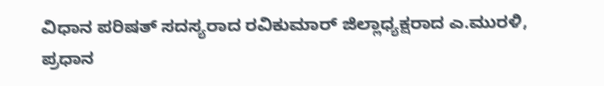ವಿಧಾನ ಪರಿಷತ್ ಸದಸ್ಯರಾದ ರವಿಕುಮಾರ್ ಜಿಲ್ಲಾಧ್ಯಕ್ಷರಾದ ಎ.ಮುರಳಿ, ಪ್ರಧಾನ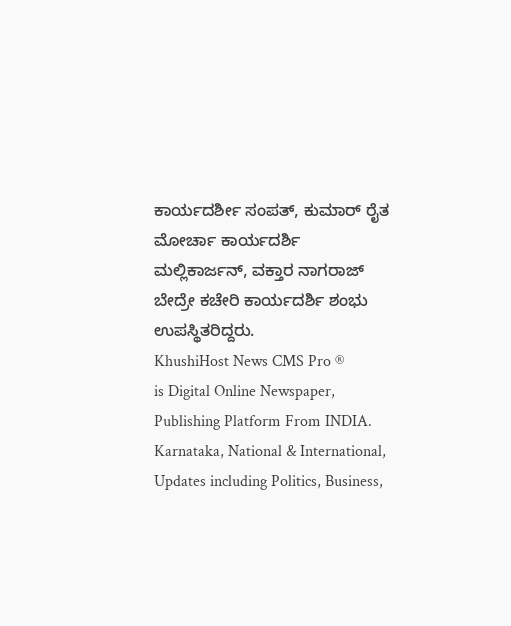ಕಾರ್ಯದರ್ಶೀ ಸಂಪತ್, ಕುಮಾರ್ ರೈತ ಮೋರ್ಚಾ ಕಾರ್ಯದರ್ಶಿ ಮಲ್ಲಿಕಾರ್ಜನ್, ವಕ್ತಾರ ನಾಗರಾಜ್ ಬೇದ್ರೇ ಕಚೇರಿ ಕಾರ್ಯದರ್ಶಿ ಶಂಭು ಉಪಸ್ಥಿತರಿದ್ದರು.
KhushiHost News CMS Pro ®
is Digital Online Newspaper, Publishing Platform From INDIA. Karnataka, National & International, Updates including Politics, Business,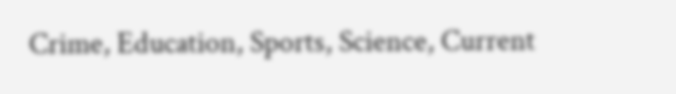Crime, Education, Sports, Science, Current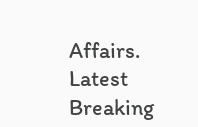Affairs. Latest Breaking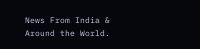News From India & Around the World.